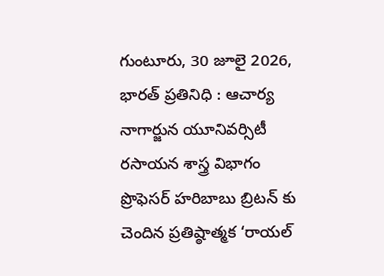గుంటూరు, 30 జూలై 2026, భారత్ ప్రతినిధి : ఆచార్య నాగార్జున యూనివర్సిటీ రసాయన శాస్త్ర విభాగం ప్రొఫెసర్ హరిబాబు బ్రిటన్ కు చెందిన ప్రతిష్ఠాత్మక ‘రాయల్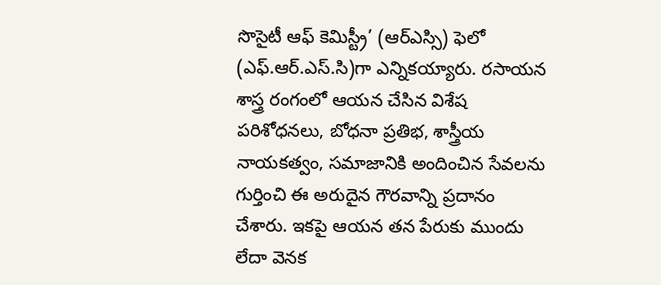సొసైటీ ఆఫ్ కెమిస్ట్రీ’ (ఆర్ఎస్సి) ఫెలో (ఎఫ్.ఆర్.ఎస్.సి)గా ఎన్నికయ్యారు. రసాయన శాస్త్ర రంగంలో ఆయన చేసిన విశేష పరిశోధనలు, బోధనా ప్రతిభ, శాస్త్రీయ నాయకత్వం, సమాజానికి అందించిన సేవలను గుర్తించి ఈ అరుదైన గౌరవాన్ని ప్రదానం చేశారు. ఇకపై ఆయన తన పేరుకు ముందు లేదా వెనక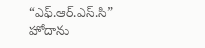“ఎఫ్.ఆర్.ఎస్.సి” హోదాను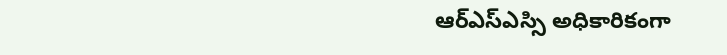ఆర్ఎస్ఎస్సి అధికారికంగా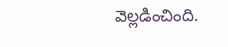వెల్లడించింది.